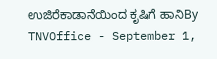ಉಜಿರೆಕಾಡಾನೆಯಿಂದ ಕೃಷಿಗೆ ಹಾನಿBy TNVOffice - September 1,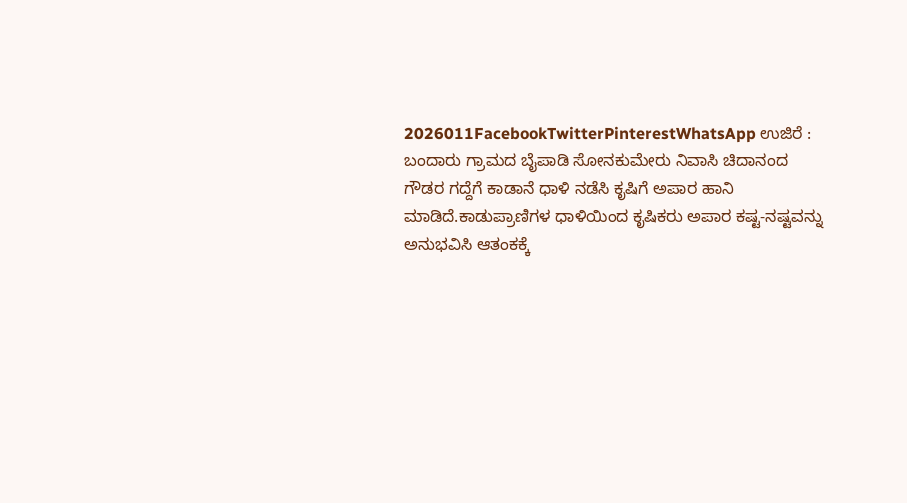2026011FacebookTwitterPinterestWhatsApp ಉಜಿರೆ : ಬಂದಾರು ಗ್ರಾಮದ ಬೈಪಾಡಿ ಸೋನಕುಮೇರು ನಿವಾಸಿ ಚಿದಾನಂದ ಗೌಡರ ಗದ್ದೆಗೆ ಕಾಡಾನೆ ಧಾಳಿ ನಡೆಸಿ ಕೃಷಿಗೆ ಅಪಾರ ಹಾನಿ ಮಾಡಿದೆ.ಕಾಡುಪ್ರಾಣಿಗಳ ಧಾಳಿಯಿಂದ ಕೃಷಿಕರು ಅಪಾರ ಕಷ್ಟ-ನಷ್ಟವನ್ನು ಅನುಭವಿಸಿ ಆತಂಕಕ್ಕೆ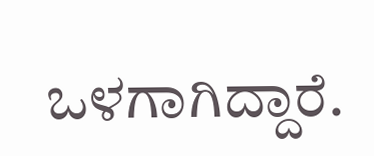ಒಳಗಾಗಿದ್ದಾರೆ.